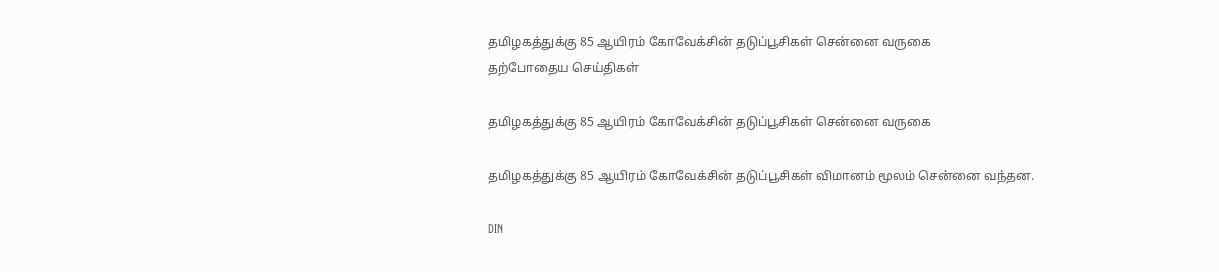தமிழகத்துக்கு 85 ஆயிரம் கோவேக்சின் தடுப்பூசிகள் சென்னை வருகை
தற்போதைய செய்திகள்

தமிழகத்துக்கு 85 ஆயிரம் கோவேக்சின் தடுப்பூசிகள் சென்னை வருகை

தமிழகத்துக்கு 85 ஆயிரம் கோவேக்சின் தடுப்பூசிகள் விமானம் மூலம் சென்னை வந்தன.

DIN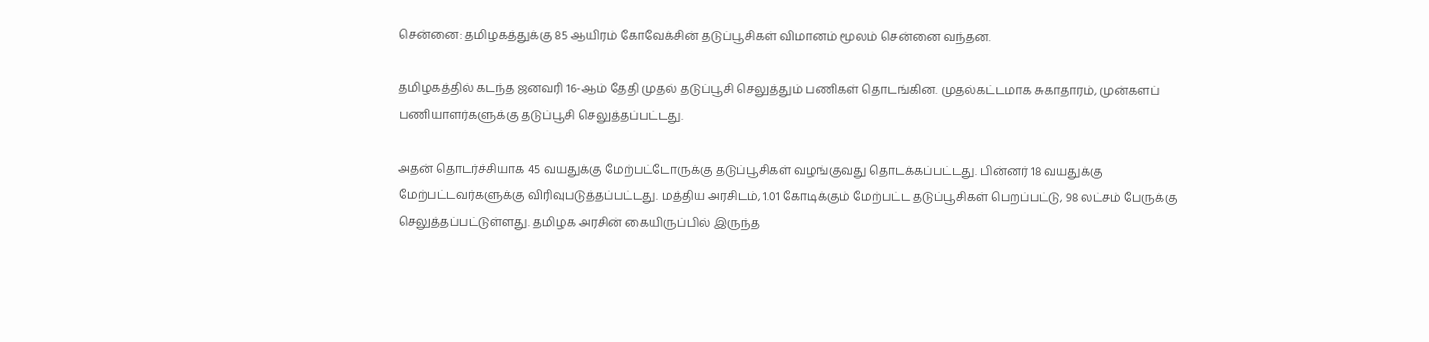சென்னை: தமிழகத்துக்கு 85 ஆயிரம் கோவேக்சின் தடுப்பூசிகள் விமானம் மூலம் சென்னை வந்தன.

தமிழகத்தில் கடந்த ஜனவரி 16-ஆம் தேதி முதல் தடுப்பூசி செலுத்தும் பணிகள் தொடங்கின. முதல்கட்டமாக சுகாதாரம், முன்களப் பணியாளர்களுக்கு தடுப்பூசி செலுத்தப்பட்டது.

அதன் தொடர்ச்சியாக 45 வயதுக்கு மேற்பட்டோருக்கு தடுப்பூசிகள் வழங்குவது தொடக்கப்பட்டது. பின்னர் 18 வயதுக்கு மேற்பட்டவர்களுக்கு விரிவுபடுத்தப்பட்டது. மத்திய அரசிடம், 1.01 கோடிக்கும் மேற்பட்ட தடுப்பூசிகள் பெறப்பட்டு, 98 லட்சம் பேருக்கு செலுத்தப்பட்டுள்ளது. தமிழக அரசின் கையிருப்பில் இருந்த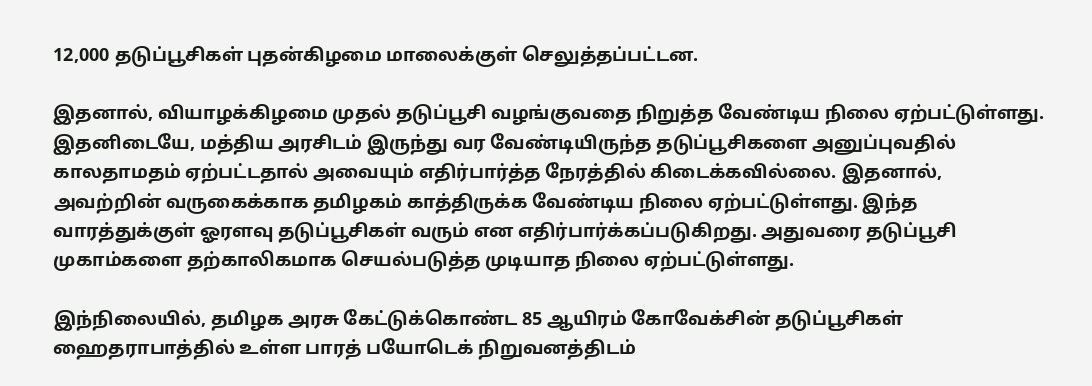12,000 தடுப்பூசிகள் புதன்கிழமை மாலைக்குள் செலுத்தப்பட்டன.

இதனால், வியாழக்கிழமை முதல் தடுப்பூசி வழங்குவதை நிறுத்த வேண்டிய நிலை ஏற்பட்டுள்ளது. இதனிடையே, மத்திய அரசிடம் இருந்து வர வேண்டியிருந்த தடுப்பூசிகளை அனுப்புவதில் காலதாமதம் ஏற்பட்டதால் அவையும் எதிர்பார்த்த நேரத்தில் கிடைக்கவில்லை. இதனால், அவற்றின் வருகைக்காக தமிழகம் காத்திருக்க வேண்டிய நிலை ஏற்பட்டுள்ளது. இந்த வாரத்துக்குள் ஓரளவு தடுப்பூசிகள் வரும் என எதிர்பார்க்கப்படுகிறது. அதுவரை தடுப்பூசி முகாம்களை தற்காலிகமாக செயல்படுத்த முடியாத நிலை ஏற்பட்டுள்ளது.

இந்நிலையில், தமிழக அரசு கேட்டுக்கொண்ட 85 ஆயிரம் கோவேக்சின் தடுப்பூசிகள் ஹைதராபாத்தில் உள்ள பாரத் பயோடெக் நிறுவனத்திடம்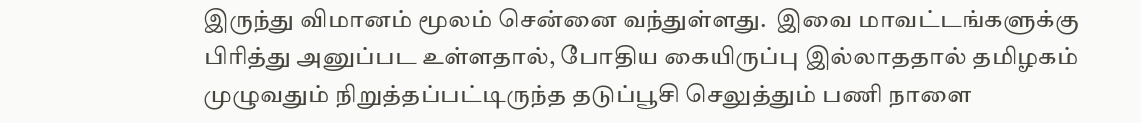இருந்து விமானம் மூலம் சென்னை வந்துள்ளது.  இவை மாவட்டங்களுக்கு பிரித்து அனுப்பட உள்ளதால், போதிய கையிருப்பு இல்லாததால் தமிழகம் முழுவதும் நிறுத்தப்பட்டிருந்த தடுப்பூசி செலுத்தும் பணி நாளை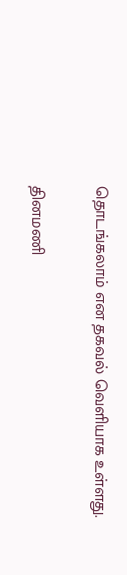தொடங்கலாம் என தகவல் வெளியாக உள்ளது.

தினமணி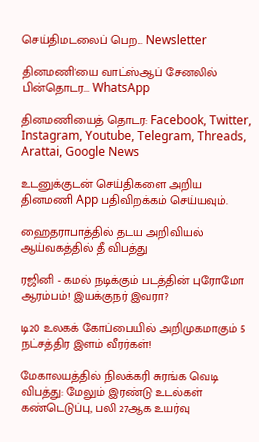செய்திமடலைப் பெற... Newsletter

தினமணி'யை வாட்ஸ்ஆப் சேனலில் பின்தொடர... WhatsApp

தினமணியைத் தொடர: Facebook, Twitter, Instagram, Youtube, Telegram, Threads, Arattai, Google News

உடனுக்குடன் செய்திகளை அறிய தினமணி App பதிவிறக்கம் செய்யவும்.

ஹைதராபாத்தில் தடய அறிவியல் ஆய்வகத்தில் தீ விபத்து

ரஜினி - கமல் நடிக்கும் படத்தின் புரோமோ ஆரம்பம்! இயக்குநர் இவரா?

டி20 உலகக் கோப்பையில் அறிமுகமாகும் 5 நட்சத்திர இளம் வீரர்கள்!

மேகாலயத்தில் நிலக்கரி சுரங்க வெடி விபத்து: மேலும் இரண்டு உடல்கள் கண்டெடுப்பு, பலி 27ஆக உயர்வு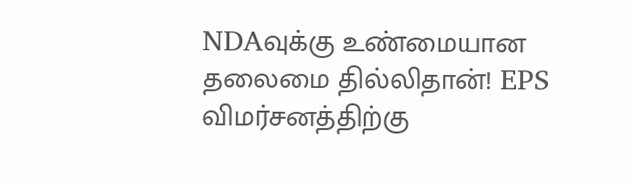NDAவுக்கு உண்மையான தலைமை தில்லிதான்! EPS விமர்சனத்திற்கு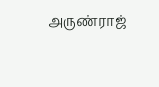அருண்ராஜ்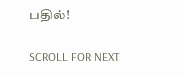பதில்!

SCROLL FOR NEXT